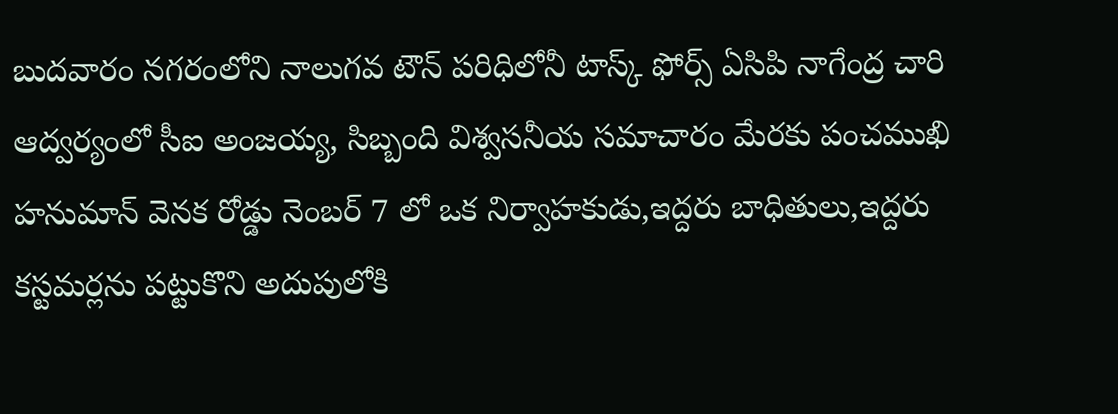బుదవారం నగరంలోని నాలుగవ టౌన్ పరిధిలోనీ టాస్క్ ఫోర్స్ ఏసిపి నాగేంద్ర చారి ఆద్వర్యంలో సీఐ అంజయ్య, సిబ్బంది విశ్వసనీయ సమాచారం మేరకు పంచముఖి హనుమాన్ వెనక రోడ్డు నెంబర్ 7 లో ఒక నిర్వాహకుడు,ఇద్దరు బాధితులు,ఇద్దరు కస్టమర్లను పట్టుకొని అదుపులోకి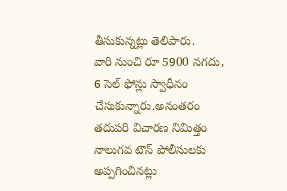తీసుకున్నట్లు తెలిపారు.
వారి నుంచి రూ 5900 నగదు, 6 సెల్ ఫోన్లు స్వాధీనం చేసుకున్నారు.అనంతరం తదుపరి విచారణ నిమిత్తం నాలుగవ టౌన్ పోలీసులకు అప్పగించినట్లు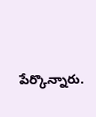పేర్కొన్నారు.